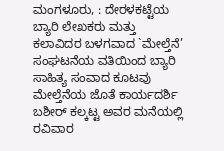ಮಂಗಳೂರು, : ದೇರಳಕಟ್ಟೆಯ ಬ್ಯಾರಿ ಲೇಖಕರು ಮತ್ತು ಕಲಾವಿದರ ಬಳಗವಾದ `ಮೇಲ್ತೆನೆ’ ಸಂಘಟನೆಯ ವತಿಯಿಂದ ಬ್ಯಾರಿ ಸಾಹಿತ್ಯ ಸಂವಾದ ಕೂಟವು ಮೇಲ್ತೆನೆಯ ಜೊತೆ ಕಾರ್ಯದರ್ಶಿ ಬಶೀರ್ ಕಲ್ಕಟ್ಟ ಅವರ ಮನೆಯಲ್ಲಿ ರವಿವಾರ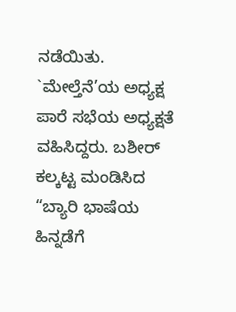ನಡೆಯಿತು.
`ಮೇಲ್ತೆನೆ’ಯ ಅಧ್ಯಕ್ಷ ಪಾರೆ ಸಭೆಯ ಅಧ್ಯಕ್ಷತೆ ವಹಿಸಿದ್ದರು. ಬಶೀರ್ ಕಲ್ಕಟ್ಟ ಮಂಡಿಸಿದ “ಬ್ಯಾರಿ ಭಾಷೆಯ ಹಿನ್ನಡೆಗೆ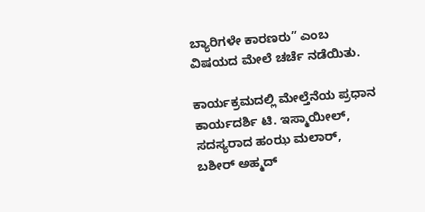ಬ್ಯಾರಿಗಳೇ ಕಾರಣರು” ಎಂಬ ವಿಷಯದ ಮೇಲೆ ಚರ್ಚೆ ನಡೆಯಿತು.

ಕಾರ್ಯಕ್ರಮದಲ್ಲಿ ಮೇಲ್ತೆನೆಯ ಪ್ರಧಾನ ಕಾರ್ಯದರ್ಶಿ ಟಿ. ಇಸ್ಮಾಯೀಲ್, ಸದಸ್ಯರಾದ ಹಂಝ ಮಲಾರ್, ಬಶೀರ್ ಅಹ್ಮದ್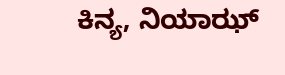ಕಿನ್ಯ, ನಿಯಾಝ್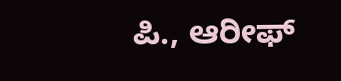ಪಿ., ಆರೀಫ್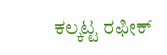ಕಲ್ಕಟ್ಟ ರಫೀಕ್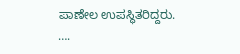ಪಾಣೇಲ ಉಪಸ್ಥಿತರಿದ್ದರು.
….